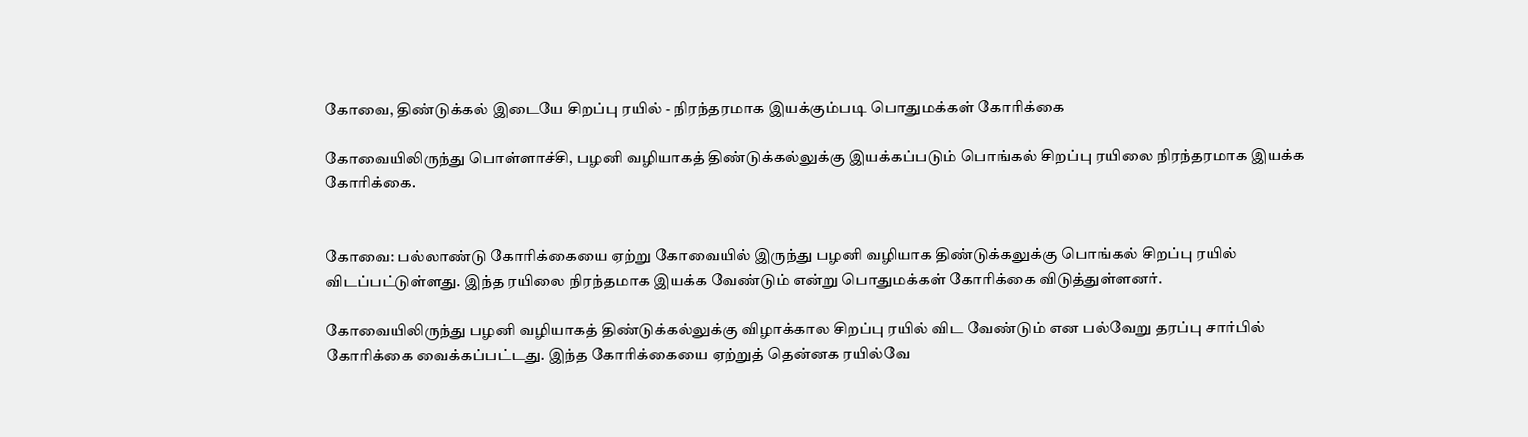கோவை, திண்டுக்கல் இடையே சிறப்பு ரயில் - நிரந்தரமாக இயக்கும்படி பொதுமக்கள் கோரிக்கை

கோவையிலிருந்து பொள்ளாச்சி, பழனி வழியாகத் திண்டுக்கல்லுக்கு இயக்கப்படும் பொங்கல் சிறப்பு ரயிலை நிரந்தரமாக இயக்க கோரிக்கை.


கோவை: பல்லாண்டு கோரிக்கையை ஏற்று கோவையில் இருந்து பழனி வழியாக திண்டுக்கலுக்கு பொங்கல் சிறப்பு ரயில் விடப்பட்டுள்ளது. இந்த ரயிலை நிரந்தமாக இயக்க வேண்டும் என்று பொதுமக்கள் கோரிக்கை விடுத்துள்ளனர்.

கோவையிலிருந்து பழனி வழியாகத் திண்டுக்கல்லுக்கு விழாக்கால சிறப்பு ரயில் விட வேண்டும் என பல்வேறு தரப்பு சார்பில் கோரிக்கை வைக்கப்பட்டது. இந்த கோரிக்கையை ஏற்றுத் தென்னக ரயில்வே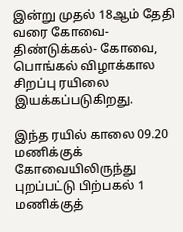இன்று முதல் 18ஆம் தேதி வரை கோவை- திண்டுக்கல்- கோவை, பொங்கல் விழாக்கால சிறப்பு ரயிலை இயக்கப்படுகிறது.

இந்த ரயில் காலை 09.20 மணிக்குக் கோவையிலிருந்து புறப்பட்டு பிற்பகல் 1 மணிக்குத்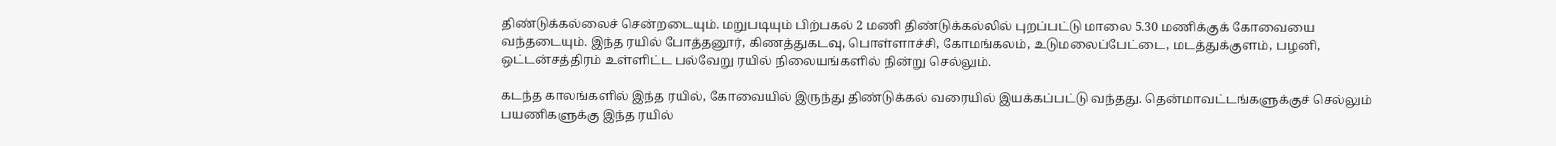திண்டுக்கல்லைச் சென்றடையும். மறுபடியும் பிற்பகல் 2 மணி திண்டுக்கல்லில் புறப்பட்டு மாலை 5.30 மணிக்குக் கோவையை வந்தடையும். இந்த ரயில் போத்தனூர், கிணத்துகடவு, பொள்ளாச்சி, கோமங்கலம், உடுமலைப்பேட்டை, மடத்துக்குளம், பழனி, ஒட்டன்சத்திரம் உள்ளிட்ட பல்வேறு ரயில் நிலையங்களில் நின்று செல்லும்.

கடந்த காலங்களில் இந்த ரயில், கோவையில் இருந்து திண்டுக்கல் வரையில் இயக்கப்பட்டு வந்தது. தென்மாவட்டங்களுக்குச் செல்லும் பயணிகளுக்கு இந்த ரயில்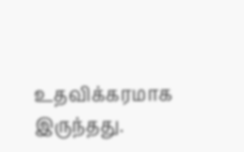உதவிக்கரமாக இருந்தது.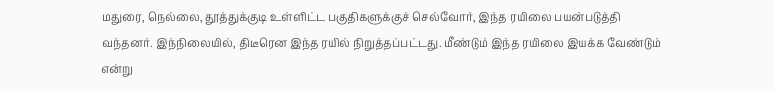மதுரை, நெல்லை, தூத்துக்குடி உள்ளிட்ட பகுதிகளுக்குச் செல்வோர், இந்த ரயிலை பயன்படுத்தி வந்தனர். இந்நிலையில், திடீரென இந்த ரயில் நிறுத்தப்பட்டது. மீண்டும் இந்த ரயிலை இயக்க வேண்டும் என்று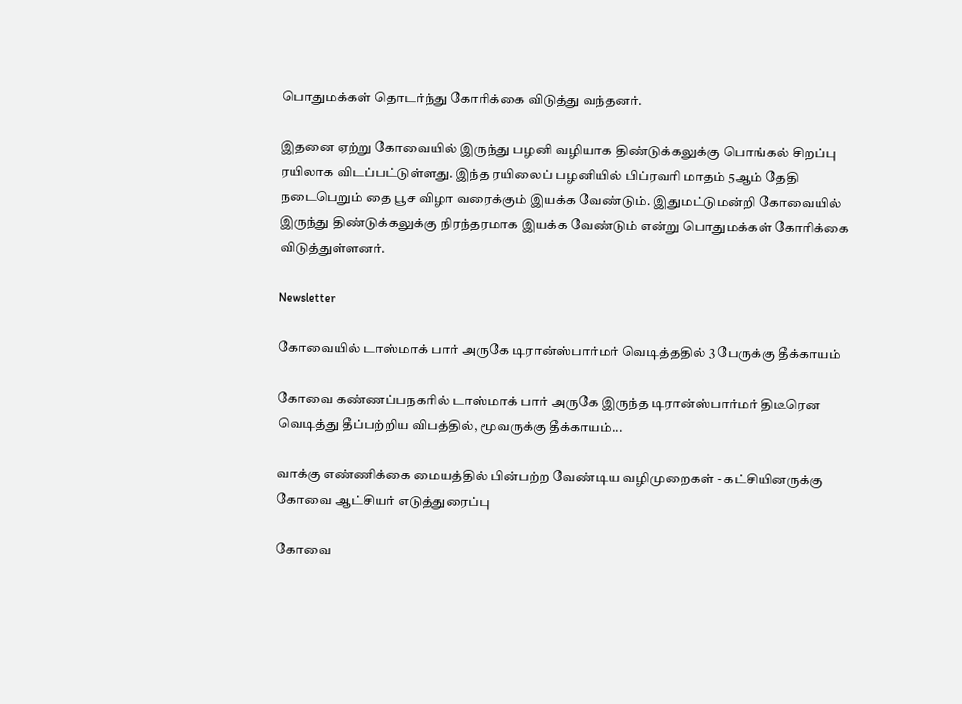பொதுமக்கள் தொடர்ந்து கோரிக்கை விடுத்து வந்தனர்.

இதனை ஏற்று கோவையில் இருந்து பழனி வழியாக திண்டுக்கலுக்கு பொங்கல் சிறப்பு ரயிலாக விடப்பட்டுள்ளது. இந்த ரயிலைப் பழனியில் பிப்ரவரி மாதம் 5ஆம் தேதி நடைபெறும் தை பூச விழா வரைக்கும் இயக்க வேண்டும். இதுமட்டுமன்றி கோவையில் இருந்து திண்டுக்கலுக்கு நிரந்தரமாக இயக்க வேண்டும் என்று பொதுமக்கள் கோரிக்கை விடுத்துள்ளனர்.

Newsletter

கோவையில் டாஸ்மாக் பார் அருகே டிரான்ஸ்பார்மர் வெடித்ததில் 3 பேருக்கு தீக்காயம்

கோவை கண்ணப்பநகரில் டாஸ்மாக் பார் அருகே இருந்த டிரான்ஸ்பார்மர் திடீரென வெடித்து தீப்பற்றிய விபத்தில், மூவருக்கு தீக்காயம்...

வாக்கு எண்ணிக்கை மையத்தில் பின்பற்ற வேண்டிய வழிமுறைகள் - கட்சியினருக்கு கோவை ஆட்சியர் எடுத்துரைப்பு

கோவை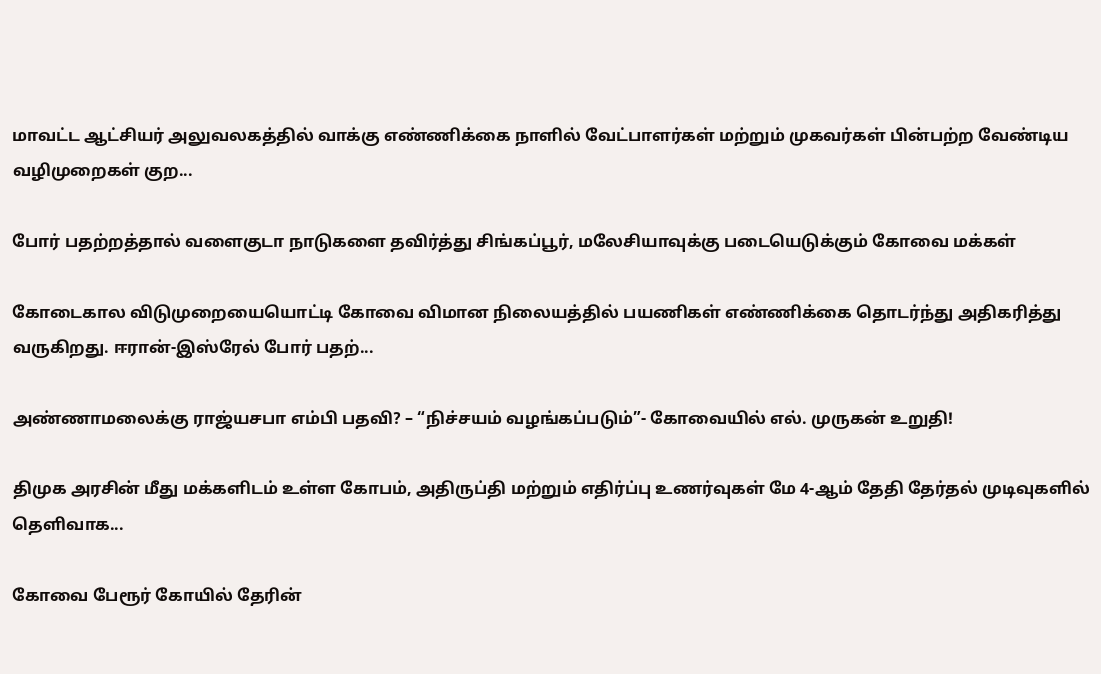மாவட்ட ஆட்சியர் அலுவலகத்தில் வாக்கு எண்ணிக்கை நாளில் வேட்பாளர்கள் மற்றும் முகவர்கள் பின்பற்ற வேண்டிய வழிமுறைகள் குற...

போர் பதற்றத்தால் வளைகுடா நாடுகளை தவிர்த்து சிங்கப்பூர், மலேசியாவுக்கு படையெடுக்கும் கோவை மக்கள்

கோடைகால விடுமுறையையொட்டி கோவை விமான நிலையத்தில் பயணிகள் எண்ணிக்கை தொடர்ந்து அதிகரித்து வருகிறது. ஈரான்-இஸ்ரேல் போர் பதற்...

அண்ணாமலைக்கு ராஜ்யசபா எம்பி பதவி? – “நிச்சயம் வழங்கப்படும்”- கோவையில் எல். முருகன் உறுதி!

திமுக அரசின் மீது மக்களிடம் உள்ள கோபம், அதிருப்தி மற்றும் எதிர்ப்பு உணர்வுகள் மே 4-ஆம் தேதி தேர்தல் முடிவுகளில் தெளிவாக...

கோவை பேரூர் கோயில் தேரின்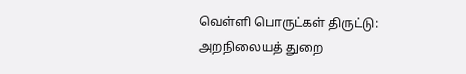வெள்ளி பொருட்கள் திருட்டு: அறநிலையத் துறை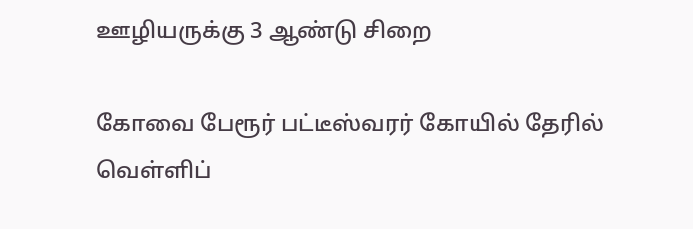ஊழியருக்கு 3 ஆண்டு சிறை

கோவை பேரூர் பட்டீஸ்வரர் கோயில் தேரில் வெள்ளிப்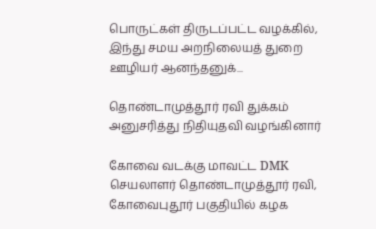பொருட்கள் திருடப்பட்ட வழக்கில், இந்து சமய அறநிலையத் துறை ஊழியர் ஆனந்தனுக்...

தொண்டாமுத்தூர் ரவி துக்கம் அனுசரித்து நிதியுதவி வழங்கினார்

கோவை வடக்கு மாவட்ட DMK செயலாளர் தொண்டாமுத்தூர் ரவி, கோவைபுதூர் பகுதியில் கழக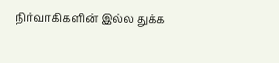நிர்வாகிகளின் இல்ல துக்க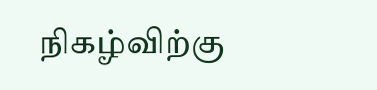நிகழ்விற்கு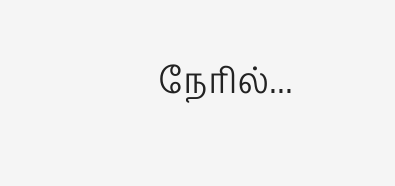நேரில்...